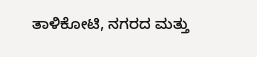ತಾಳಿಕೋಟಿ, ನಗರದ ಮತ್ತು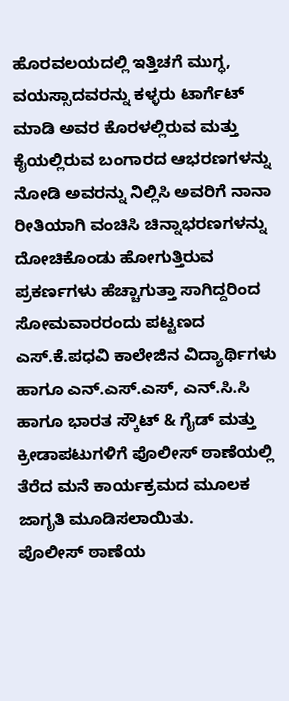ಹೊರವಲಯದಲ್ಲಿ ಇತ್ತಿಚಗೆ ಮುಗ್ಧ, ವಯಸ್ಸಾದವರನ್ನು ಕಳ್ಳರು ಟಾರ್ಗೆಟ್ ಮಾಡಿ ಅವರ ಕೊರಳಲ್ಲಿರುವ ಮತ್ತು ಕೈಯಲ್ಲಿರುವ ಬಂಗಾರದ ಆಭರಣಗಳನ್ನು ನೋಡಿ ಅವರನ್ನು ನಿಲ್ಲಿಸಿ ಅವರಿಗೆ ನಾನಾ ರೀತಿಯಾಗಿ ವಂಚಿಸಿ ಚಿನ್ನಾಭರಣಗಳನ್ನು ದೋಚಿಕೊಂಡು ಹೋಗುತ್ತಿರುವ ಪ್ರಕರ್ಣಗಳು ಹೆಚ್ಚಾಗುತ್ತಾ ಸಾಗಿದ್ದರಿಂದ ಸೋಮವಾರರಂದು ಪಟ್ಟಣದ ಎಸ್.ಕೆ.ಪಧವಿ ಕಾಲೇಜಿನ ವಿದ್ಯಾರ್ಥಿಗಳು ಹಾಗೂ ಎನ್.ಎಸ್.ಎಸ್, ಎನ್.ಸಿ.ಸಿ ಹಾಗೂ ಭಾರತ ಸ್ಕೌಟ್ & ಗೈಡ್ ಮತ್ತು ಕ್ರೀಡಾಪಟುಗಳಿಗೆ ಪೊಲೀಸ್ ಠಾಣೆಯಲ್ಲಿ ತೆರೆದ ಮನೆ ಕಾರ್ಯಕ್ರಮದ ಮೂಲಕ ಜಾಗೃತಿ ಮೂಡಿಸಲಾಯಿತು.
ಪೊಲೀಸ್ ಠಾಣೆಯ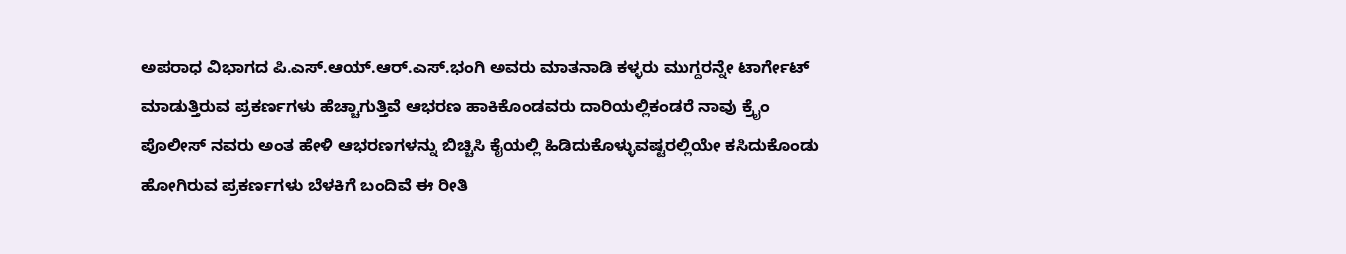ಅಪರಾಧ ವಿಭಾಗದ ಪಿ.ಎಸ್.ಆಯ್.ಆರ್.ಎಸ್.ಭಂಗಿ ಅವರು ಮಾತನಾಡಿ ಕಳ್ಳರು ಮುಗ್ದರನ್ನೇ ಟಾರ್ಗೇಟ್ ಮಾಡುತ್ತಿರುವ ಪ್ರಕರ್ಣಗಳು ಹೆಚ್ಚಾಗುತ್ತಿವೆ ಆಭರಣ ಹಾಕಿಕೊಂಡವರು ದಾರಿಯಲ್ಲಿಕಂಡರೆ ನಾವು ಕ್ರೈಂ ಪೊಲೀಸ್ ನವರು ಅಂತ ಹೇಳಿ ಆಭರಣಗಳನ್ನು ಬಿಚ್ಚಿಸಿ ಕೈಯಲ್ಲಿ ಹಿಡಿದುಕೊಳ್ಳುವಷ್ಟರಲ್ಲಿಯೇ ಕಸಿದುಕೊಂಡು ಹೋಗಿರುವ ಪ್ರಕರ್ಣಗಳು ಬೆಳಕಿಗೆ ಬಂದಿವೆ ಈ ರೀತಿ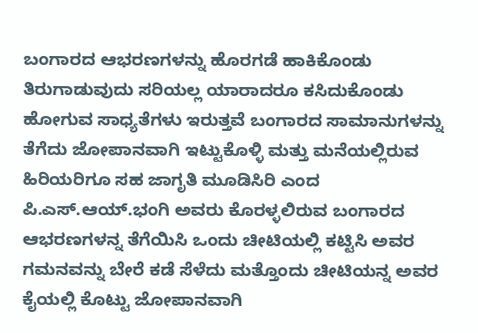ಬಂಗಾರದ ಆಭರಣಗಳನ್ನು ಹೊರಗಡೆ ಹಾಕಿಕೊಂಡು ತಿರುಗಾಡುವುದು ಸರಿಯಲ್ಲ ಯಾರಾದರೂ ಕಸಿದುಕೊಂಡು ಹೋಗುವ ಸಾಧ್ಯತೆಗಳು ಇರುತ್ತವೆ ಬಂಗಾರದ ಸಾಮಾನುಗಳನ್ನು ತೆಗೆದು ಜೋಪಾನವಾಗಿ ಇಟ್ಟುಕೊಳ್ಳಿ ಮತ್ತು ಮನೆಯಲ್ಲಿರುವ ಹಿರಿಯರಿಗೂ ಸಹ ಜಾಗೃತಿ ಮೂಡಿಸಿರಿ ಎಂದ ಪಿ.ಎಸ್.ಆಯ್.ಭಂಗಿ ಅವರು ಕೊರಳ್ಳಲಿರುವ ಬಂಗಾರದ ಆಭರಣಗಳನ್ನ ತೆಗೆಯಿಸಿ ಒಂದು ಚೀಟಿಯಲ್ಲಿ ಕಟ್ಟಿಸಿ ಅವರ ಗಮನವನ್ನು ಬೇರೆ ಕಡೆ ಸೆಳೆದು ಮತ್ತೊಂದು ಚೀಟಿಯನ್ನ ಅವರ ಕೈಯಲ್ಲಿ ಕೊಟ್ಟು ಜೋಪಾನವಾಗಿ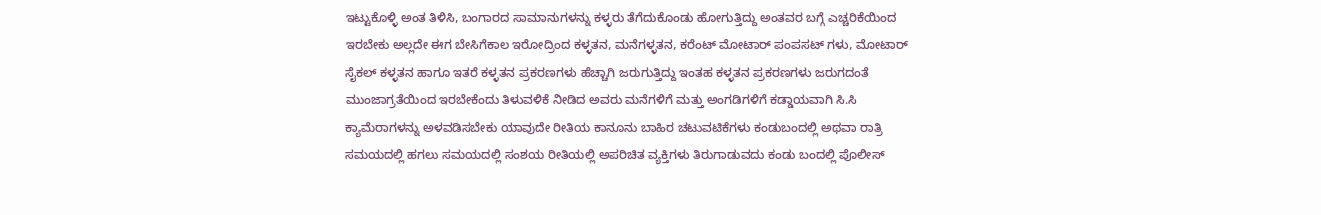ಇಟ್ಟುಕೊಳ್ಳಿ ಅಂತ ತಿಳಿಸಿ, ಬಂಗಾರದ ಸಾಮಾನುಗಳನ್ನು ಕಳ್ಳರು ತೆಗೆದುಕೊಂಡು ಹೋಗುತ್ತಿದ್ದು ಅಂತವರ ಬಗ್ಗೆ ಎಚ್ಚರಿಕೆಯಿಂದ ಇರಬೇಕು ಅಲ್ಲದೇ ಈಗ ಬೇಸಿಗೆಕಾಲ ಇರೋದ್ರಿಂದ ಕಳ್ಳತನ, ಮನೆಗಳ್ಳತನ, ಕರೆಂಟ್ ಮೋಟಾರ್ ಪಂಪಸಟ್ ಗಳು, ಮೋಟಾರ್ ಸೈಕಲ್ ಕಳ್ಳತನ ಹಾಗೂ ಇತರೆ ಕಳ್ಳತನ ಪ್ರಕರಣಗಳು ಹೆಚ್ಚಾಗಿ ಜರುಗುತ್ತಿದ್ದು ಇಂತಹ ಕಳ್ಳತನ ಪ್ರಕರಣಗಳು ಜರುಗದಂತೆ ಮುಂಜಾಗ್ರತೆಯಿಂದ ಇರಬೇಕೆಂದು ತಿಳುವಳಿಕೆ ನೀಡಿದ ಅವರು ಮನೆಗಳಿಗೆ ಮತ್ತು ಅಂಗಡಿಗಳಿಗೆ ಕಡ್ಡಾಯವಾಗಿ ಸಿ.ಸಿ ಕ್ಯಾಮೆರಾಗಳನ್ನು ಅಳವಡಿಸಬೇಕು ಯಾವುದೇ ರೀತಿಯ ಕಾನೂನು ಬಾಹಿರ ಚಟುವಟಿಕೆಗಳು ಕಂಡುಬಂದಲ್ಲಿ ಅಥವಾ ರಾತ್ರಿ ಸಮಯದಲ್ಲಿ ಹಗಲು ಸಮಯದಲ್ಲಿ ಸಂಶಯ ರೀತಿಯಲ್ಲಿ ಅಪರಿಚಿತ ವ್ಯಕ್ತಿಗಳು ತಿರುಗಾಡುವದು ಕಂಡು ಬಂದಲ್ಲಿ ಪೊಲೀಸ್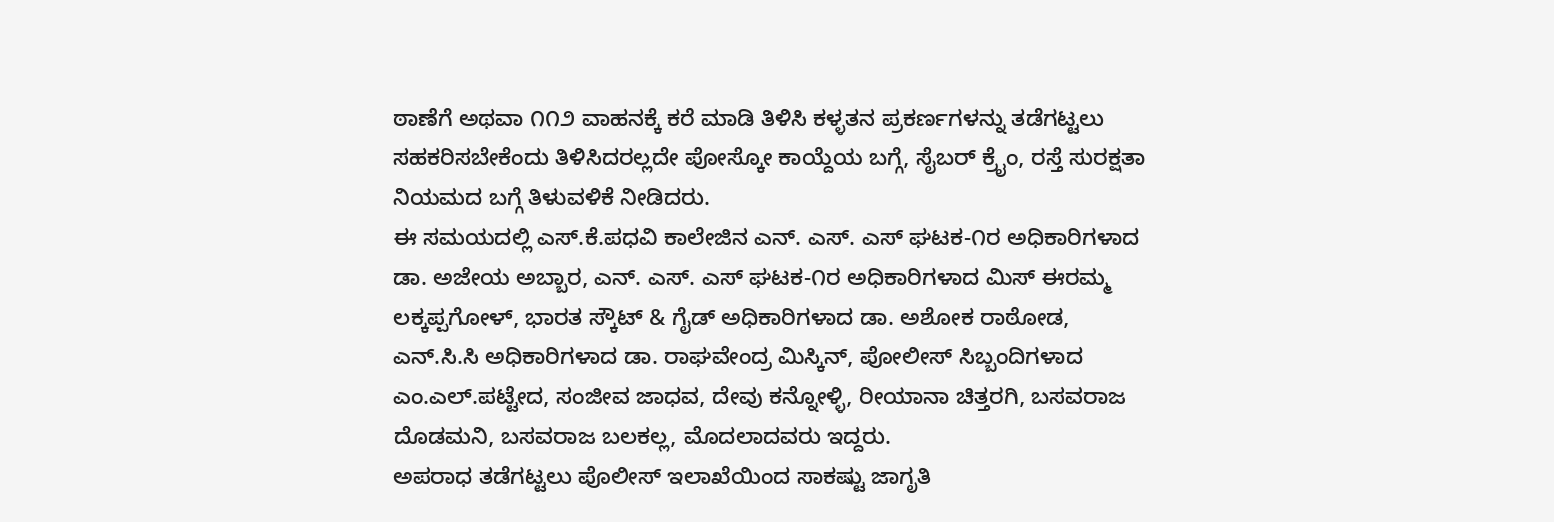ಠಾಣೆಗೆ ಅಥವಾ ೧೧೨ ವಾಹನಕ್ಕೆ ಕರೆ ಮಾಡಿ ತಿಳಿಸಿ ಕಳ್ಳತನ ಪ್ರಕರ್ಣಗಳನ್ನು ತಡೆಗಟ್ಟಲು ಸಹಕರಿಸಬೇಕೆಂದು ತಿಳಿಸಿದರಲ್ಲದೇ ಪೋಸ್ಕೋ ಕಾಯ್ದೆಯ ಬಗ್ಗೆ, ಸೈಬರ್ ಕ್ರೈಂ, ರಸ್ತೆ ಸುರಕ್ಷತಾ ನಿಯಮದ ಬಗ್ಗೆ ತಿಳುವಳಿಕೆ ನೀಡಿದರು.
ಈ ಸಮಯದಲ್ಲಿ ಎಸ್.ಕೆ.ಪಧವಿ ಕಾಲೇಜಿನ ಎನ್. ಎಸ್. ಎಸ್ ಘಟಕ-೧ರ ಅಧಿಕಾರಿಗಳಾದ ಡಾ. ಅಜೇಯ ಅಬ್ಬಾರ, ಎನ್. ಎಸ್. ಎಸ್ ಘಟಕ-೧ರ ಅಧಿಕಾರಿಗಳಾದ ಮಿಸ್ ಈರಮ್ಮ ಲಕ್ಕಪ್ಪಗೋಳ್, ಭಾರತ ಸ್ಕೌಟ್ & ಗೈಡ್ ಅಧಿಕಾರಿಗಳಾದ ಡಾ. ಅಶೋಕ ರಾಠೋಡ, ಎನ್.ಸಿ.ಸಿ ಅಧಿಕಾರಿಗಳಾದ ಡಾ. ರಾಘವೇಂದ್ರ ಮಿಸ್ಕಿನ್, ಪೋಲೀಸ್ ಸಿಬ್ಬಂದಿಗಳಾದ ಎಂ.ಎಲ್.ಪಟ್ಟೇದ, ಸಂಜೀವ ಜಾಧವ, ದೇವು ಕನ್ನೋಳ್ಳಿ, ರೀಯಾನಾ ಚಿತ್ತರಗಿ, ಬಸವರಾಜ ದೊಡಮನಿ, ಬಸವರಾಜ ಬಲಕಲ್ಲ, ಮೊದಲಾದವರು ಇದ್ದರು.
ಅಪರಾಧ ತಡೆಗಟ್ಟಲು ಪೊಲೀಸ್ ಇಲಾಖೆಯಿಂದ ಸಾಕಷ್ಟು ಜಾಗೃತಿ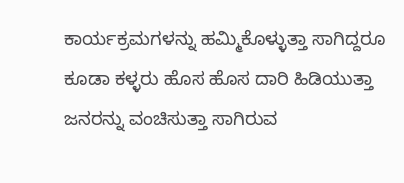ಕಾರ್ಯಕ್ರಮಗಳನ್ನು ಹಮ್ಮಿಕೊಳ್ಳುತ್ತಾ ಸಾಗಿದ್ದರೂ ಕೂಡಾ ಕಳ್ಳರು ಹೊಸ ಹೊಸ ದಾರಿ ಹಿಡಿಯುತ್ತಾ ಜನರನ್ನು ವಂಚಿಸುತ್ತಾ ಸಾಗಿರುವ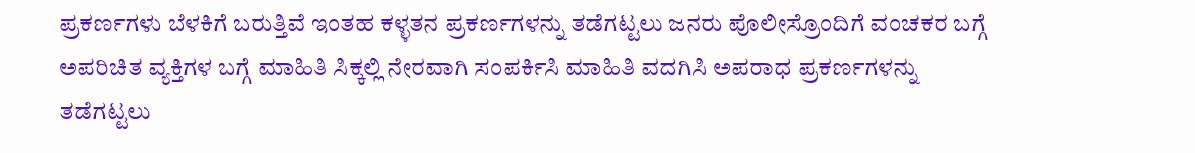ಪ್ರಕರ್ಣಗಳು ಬೆಳಕಿಗೆ ಬರುತ್ತಿವೆ ಇಂತಹ ಕಳ್ಳತನ ಪ್ರಕರ್ಣಗಳನ್ನು ತಡೆಗಟ್ಟಲು ಜನರು ಪೊಲೀಸ್ರೊಂದಿಗೆ ವಂಚಕರ ಬಗ್ಗೆ ಅಪರಿಚಿತ ವ್ಯಕ್ತಿಗಳ ಬಗ್ಗೆ ಮಾಹಿತಿ ಸಿಕ್ಕಲ್ಲಿ ನೇರವಾಗಿ ಸಂಪರ್ಕಿಸಿ ಮಾಹಿತಿ ವದಗಿಸಿ ಅಪರಾಧ ಪ್ರಕರ್ಣಗಳನ್ನು ತಡೆಗಟ್ಟಲು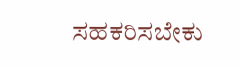ಸಹಕರಿಸಬೇಕು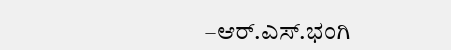–ಆರ್.ಎಸ್.ಭಂಗಿ